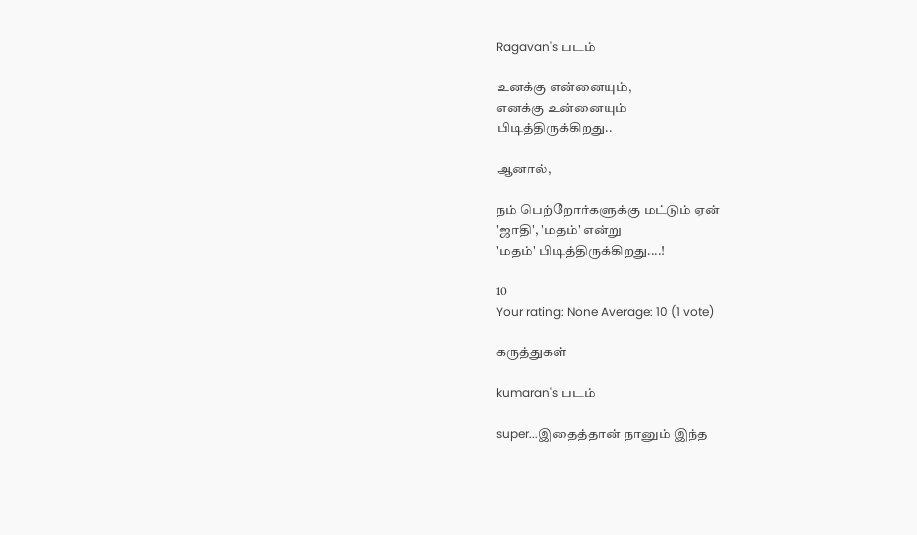Ragavan's படம்

உனக்கு என்னையும்,
எனக்கு உன்னையும்
பிடித்திருக்கிறது..

ஆனால்,

நம் பெற்றோர்களுக்கு மட்டும் ஏன்
'ஜாதி', 'மதம்' என்று
'மதம்' பிடித்திருக்கிறது....!

10
Your rating: None Average: 10 (1 vote)

கருத்துகள்

kumaran's படம்

super...இதைத்தான் நானும் இந்த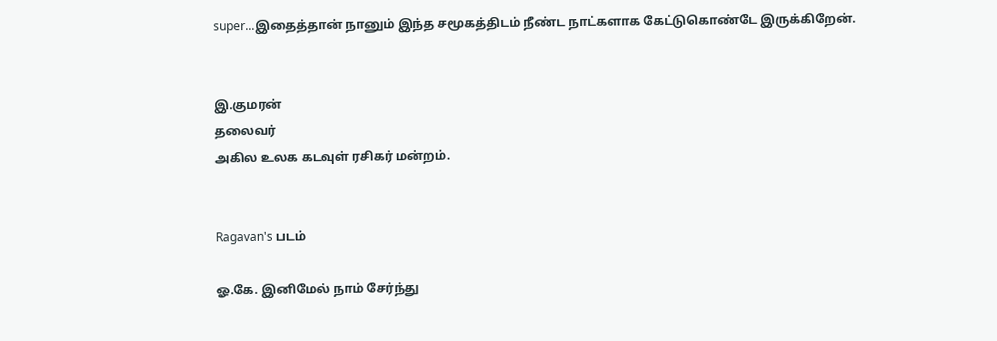super...இதைத்தான் நானும் இந்த சமூகத்திடம் நீண்ட நாட்களாக கேட்டுகொண்டே இருக்கிறேன்.


இ.குமரன்
தலைவர்
அகில உலக கடவுள் ரசிகர் மன்றம்.


Ragavan's படம்

ஓ.கே. இனிமேல் நாம் சேர்ந்து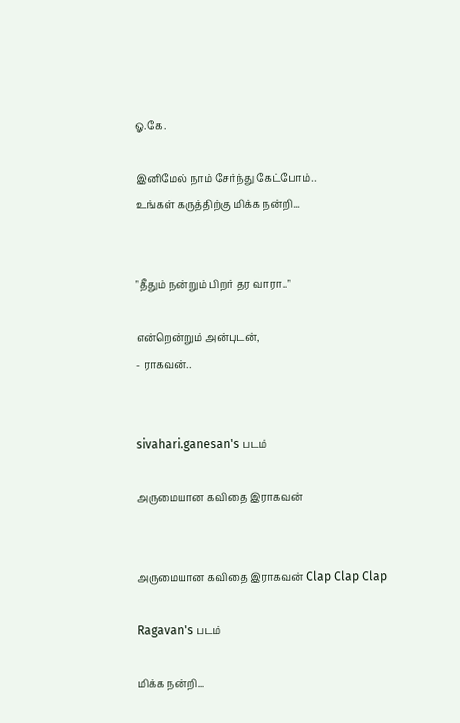ஓ.கே.

இனிமேல் நாம் சேர்ந்து கேட்போம்..
உங்கள் கருத்திற்கு மிக்க நன்றி...


"தீதும் நன்றும் பிற‌ர் தர வாரா.."

என்றென்றும் அன்புடன்,
- ராகவன்..


sivahari.ganesan's படம்

அருமையான கவிதை இராகவன்


அருமையான கவிதை இராகவன் Clap Clap Clap

Ragavan's படம்

மிக்க நன்றி...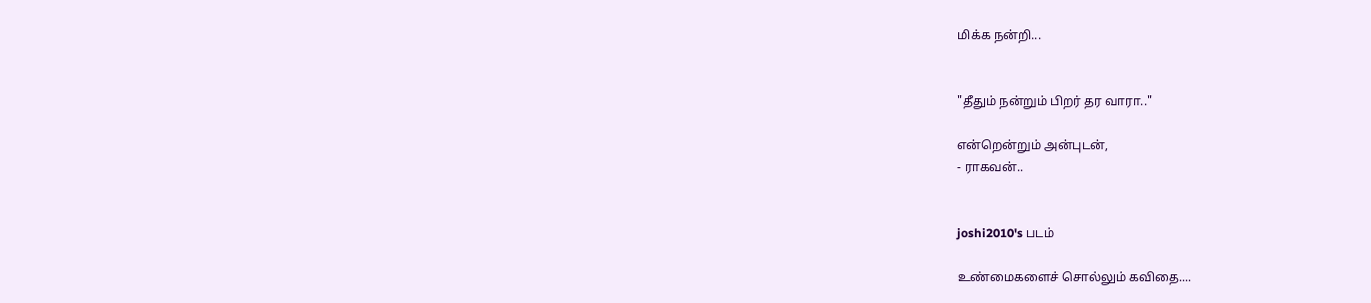மிக்க நன்றி...


"தீதும் நன்றும் பிற‌ர் தர வாரா.."

என்றென்றும் அன்புடன்,
- ராகவன்..


joshi2010's படம்

உண்மைகளைச் சொல்லும் கவிதை....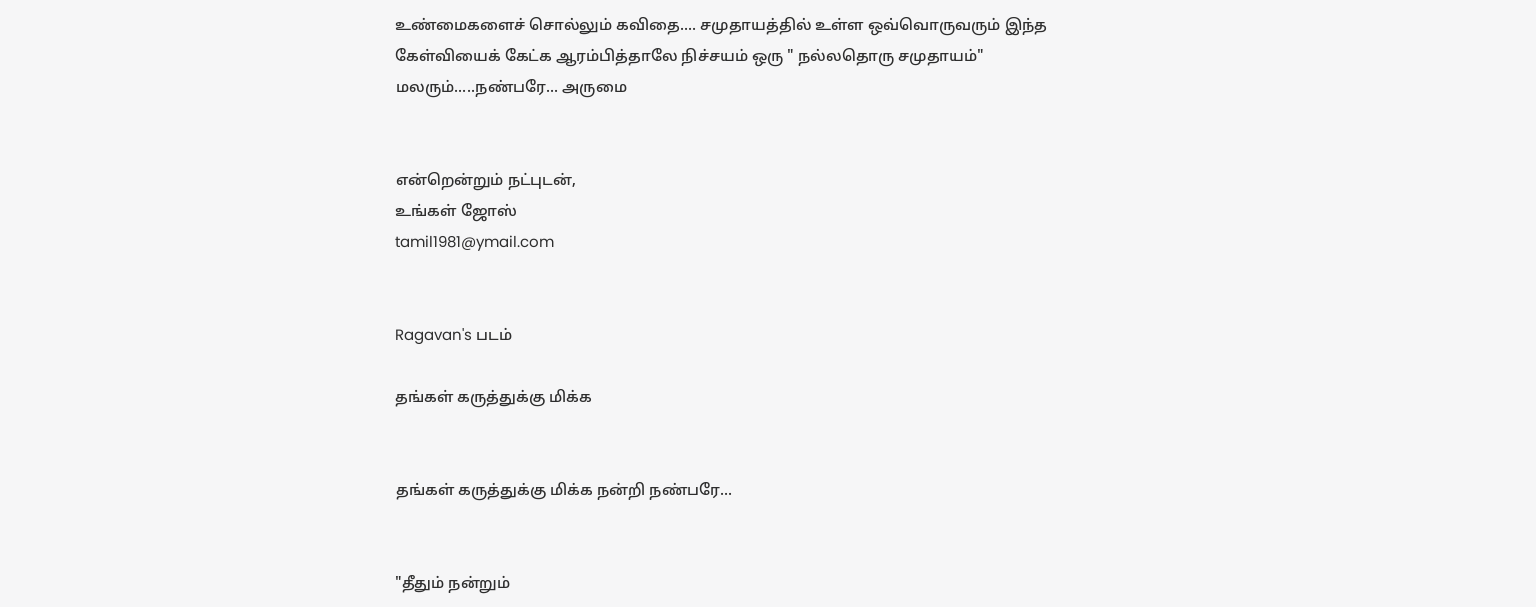உண்மைகளைச் சொல்லும் கவிதை.... சமுதாயத்தில் உள்ள ஒவ்வொருவரும் இந்த கேள்வியைக் கேட்க ஆரம்பித்தாலே நிச்சயம் ஒரு " நல்லதொரு சமுதாயம்" மலரும்.....நண்பரே... அருமை


என்றென்றும் நட்புடன்,
உங்கள் ஜோஸ்
tamil1981@ymail.com


Ragavan's படம்

தங்கள் கருத்துக்கு மிக்க


தங்கள் கருத்துக்கு மிக்க நன்றி நண்பரே...


"தீதும் நன்றும்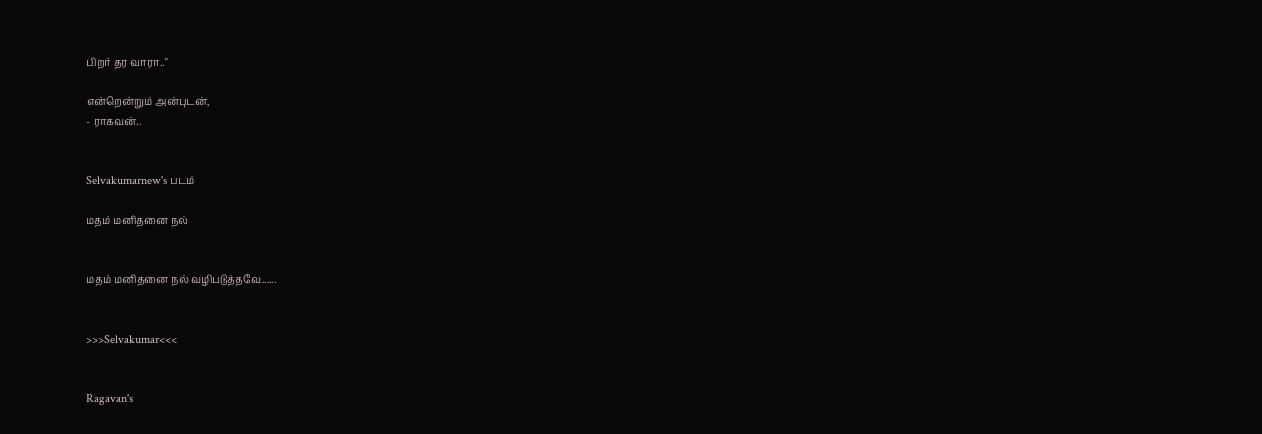பிற‌ர் தர வாரா.."

என்றென்றும் அன்புடன்,
- ராகவன்..


Selvakumarnew's படம்

மதம் மனிதனை நல்


மதம் மனிதனை நல் வழிபடுத்தவே......


>>>Selvakumar<<<


Ragavan's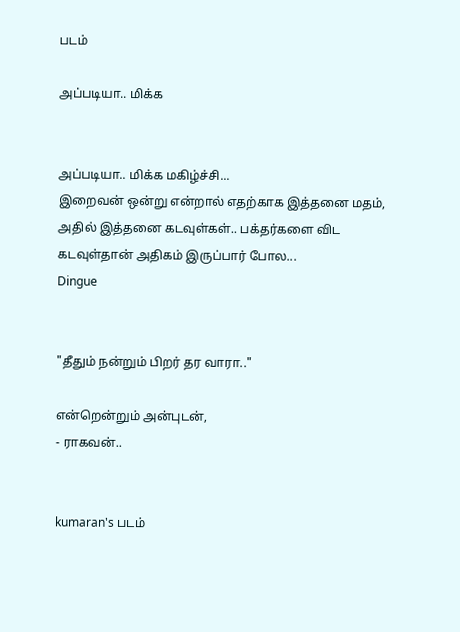படம்

அப்படியா.. மிக்க


அப்படியா.. மிக்க மகிழ்ச்சி...
இறைவன் ஒன்று என்றால் எதற்காக இத்தனை மதம், அதில் இத்தனை கடவுள்கள்.. பக்தர்களை விட கடவுள்தான் அதிகம் இருப்பார் போல...
Dingue


"தீதும் நன்றும் பிற‌ர் தர வாரா.."

என்றென்றும் அன்புடன்,
- ராகவன்..


kumaran's படம்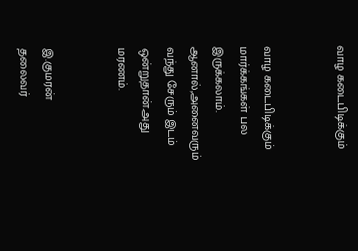வாழ கடைபிடிக்கும்


வாழ கடைபிடிக்கும் மார்க்கங்கள் பல இருக்கலாம். ஆனால்,அனைவரும் வந்து சேரும் இடம் ஒன்றுதான்.அது மரணம்.


இ.குமரன்
தலைவர்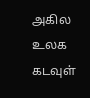அகில உலக கடவுள்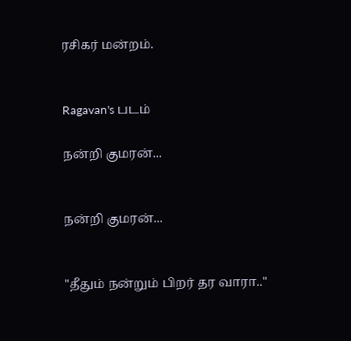ரசிகர் மன்றம்.


Ragavan's படம்

நன்றி குமரன்...


நன்றி குமரன்...


"தீதும் நன்றும் பிற‌ர் தர வாரா.."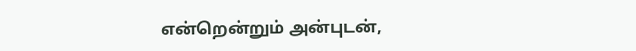என்றென்றும் அன்புடன்,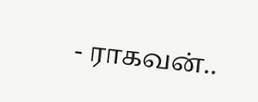- ராகவன்..